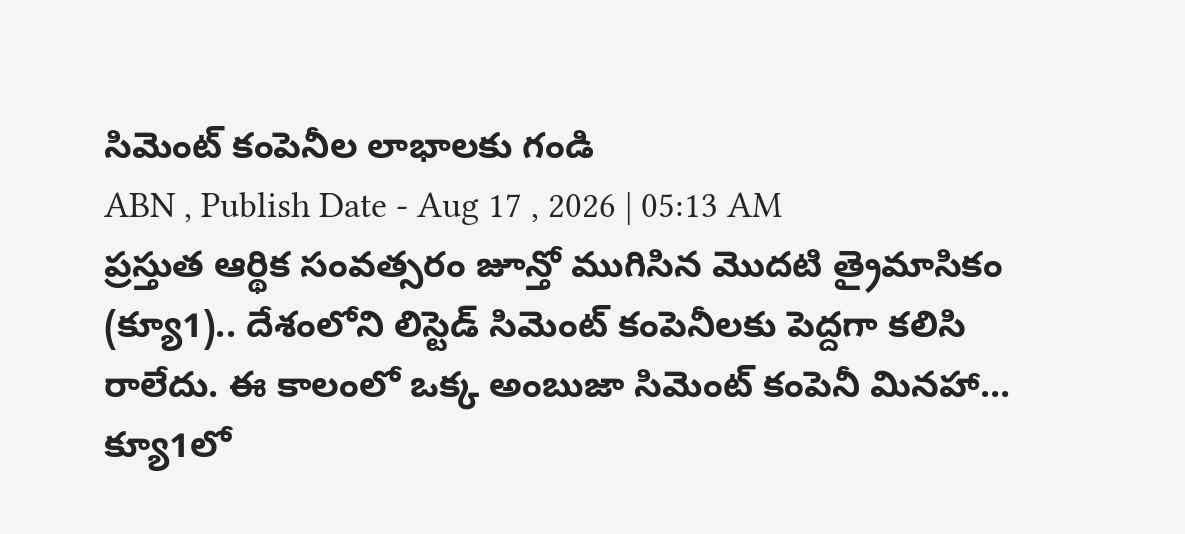సిమెంట్ కంపెనీల లాభాలకు గండి
ABN , Publish Date - Aug 17 , 2026 | 05:13 AM
ప్రస్తుత ఆర్థిక సంవత్సరం జూన్తో ముగిసిన మొదటి త్రైమాసికం (క్యూ1).. దేశంలోని లిస్టెడ్ సిమెంట్ కంపెనీలకు పెద్దగా కలిసి రాలేదు. ఈ కాలంలో ఒక్క అంబుజా సిమెంట్ కంపెనీ మినహా...
క్యూ1లో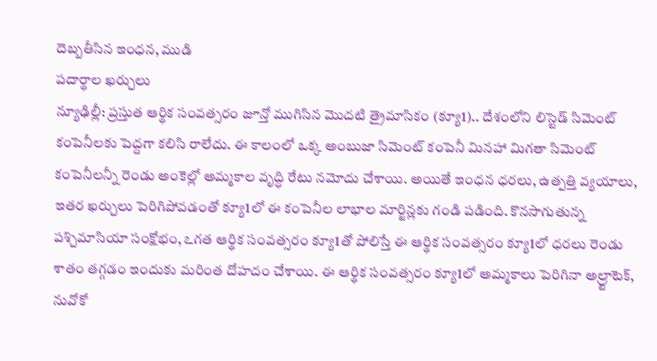దెబ్బతీసిన ఇంధన, ముడి
పదార్థాల ఖర్చులు
న్యూఢిల్లీ: ప్రస్తుత ఆర్థిక సంవత్సరం జూన్తో ముగిసిన మొదటి త్రైమాసికం (క్యూ1).. దేశంలోని లిస్టెడ్ సిమెంట్ కంపెనీలకు పెద్దగా కలిసి రాలేదు. ఈ కాలంలో ఒక్క అంబుజా సిమెంట్ కంపెనీ మినహా మిగతా సిమెంట్ కంపెనీలన్నీ రెండు అంకెల్లో అమ్మకాల వృద్ధి రేటు నమోదు చేశాయి. అయితే ఇంధన ధరలు, ఉత్పత్తి వ్యయాలు, ఇతర ఖర్చులు పెరిగిపోవడంతో క్యూ1లో ఈ కంపెనీల లాభాల మార్జిన్లకు గండి పడింది. కొనసాగుతున్న పశ్చిమాసియా సంక్షోభం, ఽగత ఆర్థిక సంవత్సరం క్యూ1తో పోలిస్తే ఈ ఆర్థిక సంవత్సరం క్యూ1లో ధరలు రెండు శాతం తగ్గడం ఇందుకు మరింత దోహదం చేశాయి. ఈ ఆర్థిక సంవత్సరం క్యూ1లో అమ్మకాలు పెరిగినా అల్ర్టాటెక్, నువోకో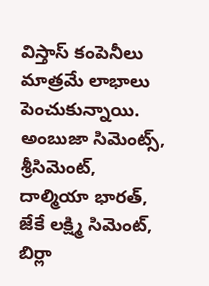విస్తాస్ కంపెనీలు మాత్రమే లాభాలు పెంచుకున్నాయి. అంబుజా సిమెంట్స్, శ్రీసిమెంట్, దాల్మియా భారత్, జేకే లక్ష్మి సిమెంట్, బిర్లా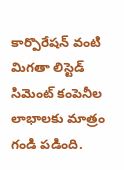కార్పొరేషన్ వంటి మిగతా లిస్టెడ్ సిమెంట్ కంపెనీల లాభాలకు మాత్రం గండి పడింది.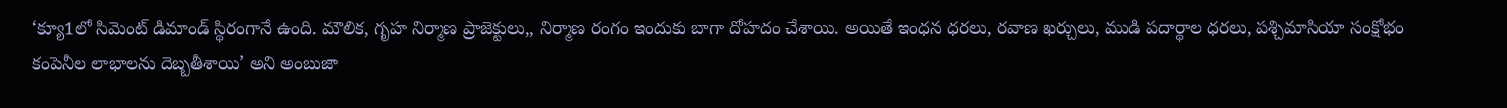‘క్యూ1లో సిమెంట్ డిమాండ్ స్థిరంగానే ఉంది. మౌలిక, గృహ నిర్మాణ ప్రాజెక్టులు,, నిర్మాణ రంగం ఇందుకు బాగా దోహదం చేశాయి. అయితే ఇంధన ధరలు, రవాణ ఖర్చులు, ముడి పదార్థాల ధరలు, పశ్చిమాసియా సంక్షోభం కంపెనీల లాభాలను దెబ్బతీశాయి’ అని అంబుజా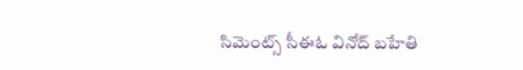సిమెంట్స్ సీఈఓ వినోద్ బహేతి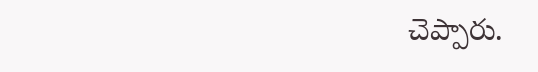చెప్పారు.